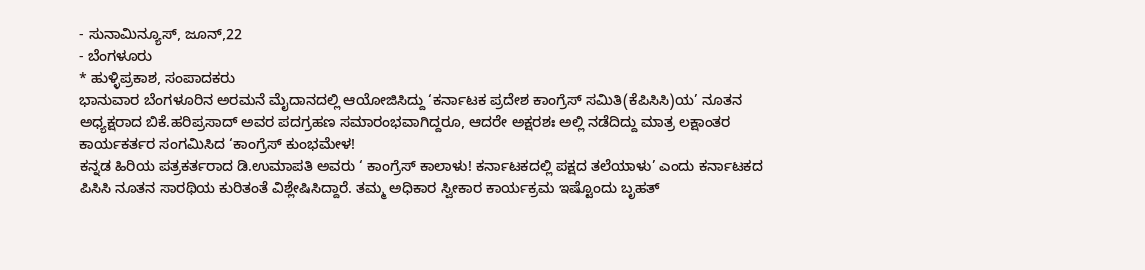- ಸುನಾಮಿನ್ಯೂಸ್, ಜೂನ್,22
- ಬೆಂಗಳೂರು
* ಹುಳ್ಳಿಪ್ರಕಾಶ, ಸಂಪಾದಕರು
ಭಾನುವಾರ ಬೆಂಗಳೂರಿನ ಅರಮನೆ ಮೈದಾನದಲ್ಲಿ ಆಯೋಜಿಸಿದ್ದು ‘ಕರ್ನಾಟಕ ಪ್ರದೇಶ ಕಾಂಗ್ರೆಸ್ ಸಮಿತಿ(ಕೆಪಿಸಿಸಿ)ಯ’ ನೂತನ ಅಧ್ಯಕ್ಷರಾದ ಬಿಕೆ.ಹರಿಪ್ರಸಾದ್ ಅವರ ಪದಗ್ರಹಣ ಸಮಾರಂಭವಾಗಿದ್ದರೂ, ಆದರೇ ಅಕ್ಷರಶಃ ಅಲ್ಲಿ ನಡೆದಿದ್ದು ಮಾತ್ರ ಲಕ್ಷಾಂತರ ಕಾರ್ಯಕರ್ತರ ಸಂಗಮಿಸಿದ ‘ಕಾಂಗ್ರೆಸ್ ಕುಂಭಮೇಳ!
ಕನ್ನಡ ಹಿರಿಯ ಪತ್ರಕರ್ತರಾದ ಡಿ.ಉಮಾಪತಿ ಅವರು ‘ ಕಾಂಗ್ರೆಸ್ ಕಾಲಾಳು! ಕರ್ನಾಟಕದಲ್ಲಿ ಪಕ್ಷದ ತಲೆಯಾಳು’ ಎಂದು ಕರ್ನಾಟಕದ ಪಿಸಿಸಿ ನೂತನ ಸಾರಥಿಯ ಕುರಿತಂತೆ ವಿಶ್ಲೇಷಿಸಿದ್ದಾರೆ. ತಮ್ಮ ಅಧಿಕಾರ ಸ್ವೀಕಾರ ಕಾರ್ಯಕ್ರಮ ಇಷ್ಟೊಂದು ಬೃಹತ್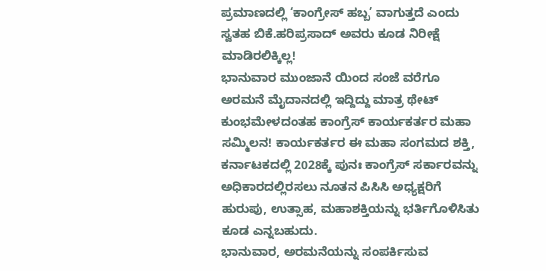ಪ್ರಮಾಣದಲ್ಲಿ ‘ಕಾಂಗ್ರೇಸ್ ಹಬ್ಬ’ ವಾಗುತ್ತದೆ ಎಂದು ಸ್ವತಹ ಬಿಕೆ.ಹರಿಪ್ರಸಾದ್ ಅವರು ಕೂಡ ನಿರೀಕ್ಷೆ ಮಾಡಿರಲಿಕ್ಕಿಲ್ಲ!
ಭಾನುವಾರ ಮುಂಜಾನೆ ಯಿಂದ ಸಂಜೆ ವರೆಗೂ ಅರಮನೆ ಮೈದಾನದಲ್ಲಿ ಇದ್ದಿದ್ದು ಮಾತ್ರ ಥೇಟ್ ಕುಂಭಮೇಳದಂತಹ ಕಾಂಗ್ರೆಸ್ ಕಾರ್ಯಕರ್ತರ ಮಹಾ ಸಮ್ಮಿಲನ! ಕಾರ್ಯಕರ್ತರ ಈ ಮಹಾ ಸಂಗಮದ ಶಕ್ತಿ, ಕರ್ನಾಟಕದಲ್ಲಿ 2028ಕ್ಕೆ ಪುನಃ ಕಾಂಗ್ರೆಸ್ ಸರ್ಕಾರವನ್ನು ಅಧಿಕಾರದಲ್ಲಿರಸಲು ನೂತನ ಪಿಸಿಸಿ ಅಧ್ಯಕ್ಷರಿಗೆ ಹುರುಪು, ಉತ್ಸಾಹ, ಮಹಾಶಕ್ತಿಯನ್ನು ಭರ್ತಿಗೊಳಿಸಿತು ಕೂಡ ಎನ್ನಬಹುದು.
ಭಾನುವಾರ, ಅರಮನೆಯನ್ನು ಸಂಪರ್ಕಿಸುವ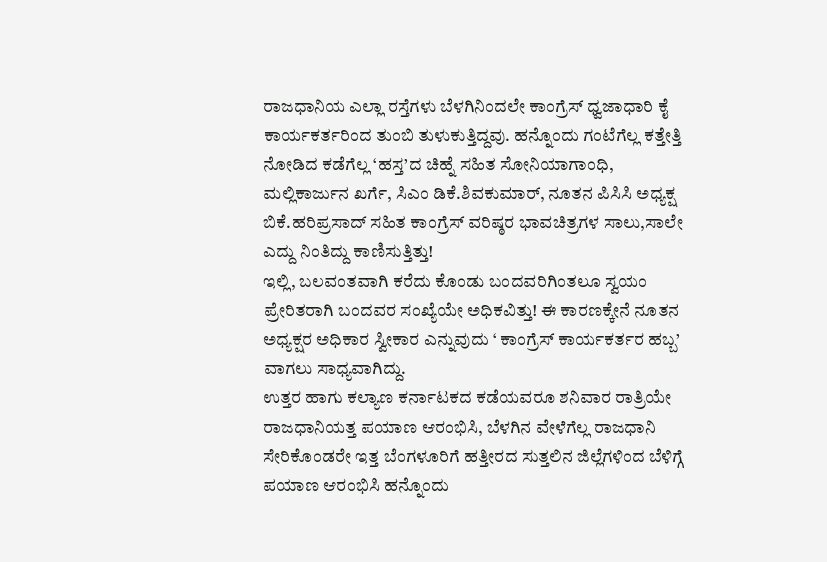ರಾಜಧಾನಿಯ ಎಲ್ಲಾ ರಸ್ತೆಗಳು ಬೆಳಗಿನಿಂದಲೇ ಕಾಂಗ್ರೆಸ್ ಧ್ವಜಾಧಾರಿ ಕೈ ಕಾರ್ಯಕರ್ತರಿಂದ ತುಂಬಿ ತುಳುಕುತ್ತಿದ್ದವು. ಹನ್ನೊಂದು ಗಂಟೆಗೆಲ್ಲ ಕತ್ತೇತ್ತಿ ನೋಡಿದ ಕಡೆಗೆಲ್ಲ ‘ಹಸ್ತ’ದ ಚಿಹ್ನೆ ಸಹಿತ ಸೋನಿಯಾಗಾಂಧಿ, ಮಲ್ಲಿಕಾರ್ಜುನ ಖರ್ಗೆ, ಸಿಎಂ ಡಿಕೆ.ಶಿವಕುಮಾರ್, ನೂತನ ಪಿಸಿಸಿ ಅಧ್ಯಕ್ಷ ಬಿಕೆ.ಹರಿಪ್ರಸಾದ್ ಸಹಿತ ಕಾಂಗ್ರೆಸ್ ವರಿಷ್ಠರ ಭಾವಚಿತ್ರಗಳ ಸಾಲು,ಸಾಲೇ ಎದ್ದು ನಿಂತಿದ್ದು ಕಾಣಿಸುತ್ತಿತ್ತು!
ಇಲ್ಲಿ, ಬಲವಂತವಾಗಿ ಕರೆದು ಕೊಂಡು ಬಂದವರಿಗಿಂತಲೂ ಸ್ವಯಂ ಪ್ರೇರಿತರಾಗಿ ಬಂದವರ ಸಂಖ್ಯೆಯೇ ಅಧಿಕವಿತ್ತು! ಈ ಕಾರಣಕ್ಕೇನೆ ನೂತನ ಅಧ್ಯಕ್ಷರ ಅಧಿಕಾರ ಸ್ವೀಕಾರ ಎನ್ನುವುದು ‘ ಕಾಂಗ್ರೆಸ್ ಕಾರ್ಯಕರ್ತರ ಹಬ್ಬ’ ವಾಗಲು ಸಾಧ್ಯವಾಗಿದ್ದು.
ಉತ್ತರ ಹಾಗು ಕಲ್ಯಾಣ ಕರ್ನಾಟಕದ ಕಡೆಯವರೂ ಶನಿವಾರ ರಾತ್ರಿಯೇ ರಾಜಧಾನಿಯತ್ತ ಪಯಾಣ ಆರಂಭಿಸಿ, ಬೆಳಗಿನ ವೇಳೆಗೆಲ್ಲ ರಾಜಧಾನಿ ಸೇರಿಕೊಂಡರೇ ಇತ್ತ ಬೆಂಗಳೂರಿಗೆ ಹತ್ತೀರದ ಸುತ್ತಲಿನ ಜಿಲ್ಲೆಗಳಿಂದ ಬೆಳಿಗ್ಗೆ ಪಯಾಣ ಆರಂಭಿಸಿ ಹನ್ನೊಂದು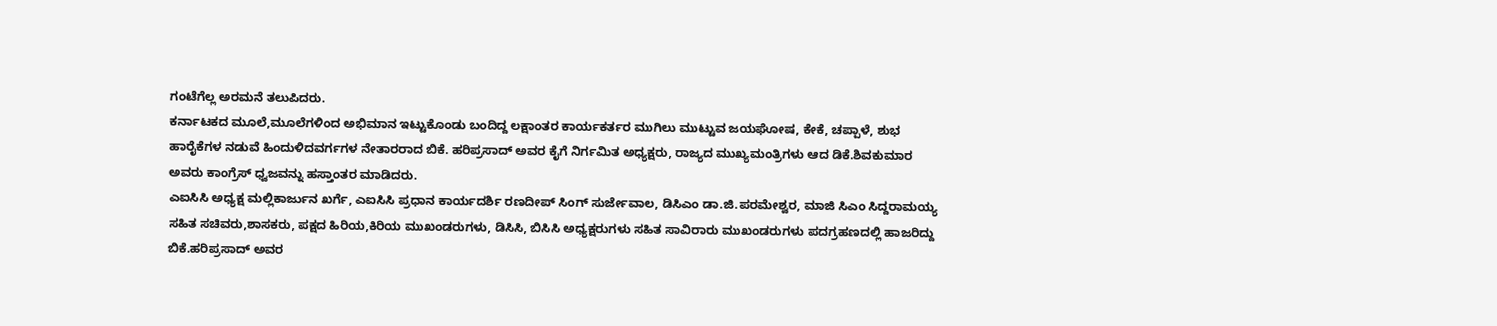ಗಂಟೆಗೆಲ್ಲ ಅರಮನೆ ತಲುಪಿದರು.
ಕರ್ನಾಟಕದ ಮೂಲೆ,ಮೂಲೆಗಳಿಂದ ಅಭಿಮಾನ ಇಟ್ಟುಕೊಂಡು ಬಂದಿದ್ದ ಲಕ್ಷಾಂತರ ಕಾರ್ಯಕರ್ತರ ಮುಗಿಲು ಮುಟ್ಟುವ ಜಯಘೋಷ, ಕೇಕೆ, ಚಪ್ಪಾಳೆ, ಶುಭ ಹಾರೈಕೆಗಳ ನಡುವೆ ಹಿಂದುಳಿದವರ್ಗಗಳ ನೇತಾರರಾದ ಬಿಕೆ. ಹರಿಪ್ರಸಾದ್ ಅವರ ಕೈಗೆ ನಿರ್ಗಮಿತ ಅಧ್ಯಕ್ಷರು, ರಾಜ್ಯದ ಮುಖ್ಯಮಂತ್ರಿಗಳು ಆದ ಡಿಕೆ.ಶಿವಕುಮಾರ ಅವರು ಕಾಂಗ್ರೆಸ್ ಧ್ವಜವನ್ನು ಹಸ್ತಾಂತರ ಮಾಡಿದರು.
ಎಐಸಿಸಿ ಅಧ್ಯಕ್ಷ ಮಲ್ಲಿಕಾರ್ಜುನ ಖರ್ಗೆ, ಎಐಸಿಸಿ ಪ್ರಧಾನ ಕಾರ್ಯದರ್ಶಿ ರಣದೀಪ್ ಸಿಂಗ್ ಸುರ್ಜೇವಾಲ, ಡಿಸಿಎಂ ಡಾ.ಜಿ.ಪರಮೇಶ್ವರ, ಮಾಜಿ ಸಿಎಂ ಸಿದ್ದರಾಮಯ್ಯ ಸಹಿತ ಸಚಿವರು,ಶಾಸಕರು, ಪಕ್ಷದ ಹಿರಿಯ,ಕಿರಿಯ ಮುಖಂಡರುಗಳು, ಡಿಸಿಸಿ, ಬಿಸಿಸಿ ಅಧ್ಯಕ್ಷರುಗಳು ಸಹಿತ ಸಾವಿರಾರು ಮುಖಂಡರುಗಳು ಪದಗ್ರಹಣದಲ್ಲಿ ಹಾಜರಿದ್ದು ಬಿಕೆ.ಹರಿಪ್ರಸಾದ್ ಅವರ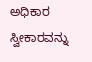ಅಧಿಕಾರ ಸ್ವೀಕಾರವನ್ನು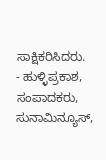ಸಾಕ್ಷಿಕರಿಸಿದರು.
- ಹುಳ್ಳಿಪ್ರಕಾಶ, ಸಂಪಾದಕರು, ಸುನಾಮಿನ್ಯೂಸ್,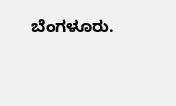ಬೆಂಗಳೂರು.